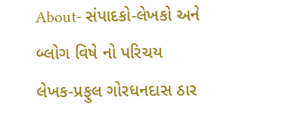About- સંપાદકો-લેખકો અને બ્લોગ વિષે નો પરિચય
લેખક-પ્રફુલ ગોરધનદાસ ઠાર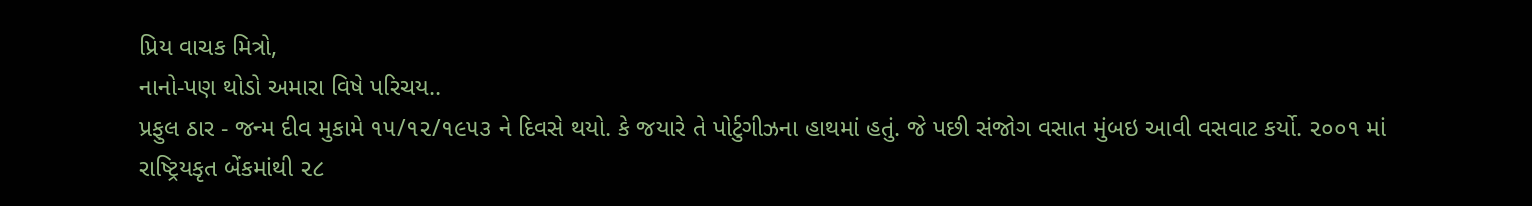પ્રિય વાચક મિત્રો,
નાનો-પણ થોડો અમારા વિષે પરિચય..
પ્રફુલ ઠાર - જન્મ દીવ મુકામે ૧૫/૧૨/૧૯૫૩ ને દિવસે થયો. કે જયારે તે પોર્ટુગીઝના હાથમાં હતું. જે પછી સંજોગ વસાત મુંબઇ આવી વસવાટ કર્યો. ૨૦૦૧ માં રાષ્ટ્રિયકૃત બેંકમાંથી ૨૮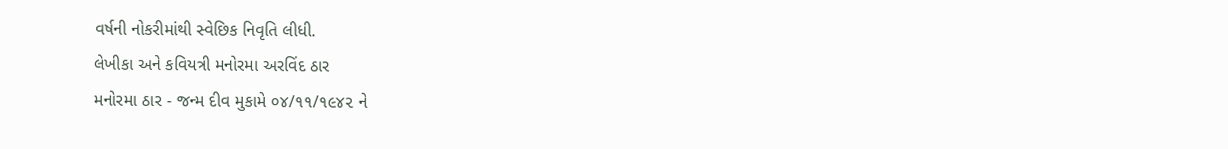વર્ષની નોકરીમાંથી સ્વેછિક નિવૃતિ લીધી.
લેખીકા અને કવિયત્રી મનોરમા અરવિંદ ઠાર
મનોરમા ઠાર - જન્મ દીવ મુકામે ૦૪/૧૧/૧૯૪૨ ને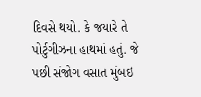દિવસે થયો. કે જયારે તે પોર્ટુગીઝના હાથમાં હતું. જે પછી સંજોગ વસાત મુંબઇ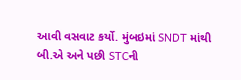આવી વસવાટ કર્યો. મુંબઇમાં SNDT માંથી બી.એ અને પછી STCની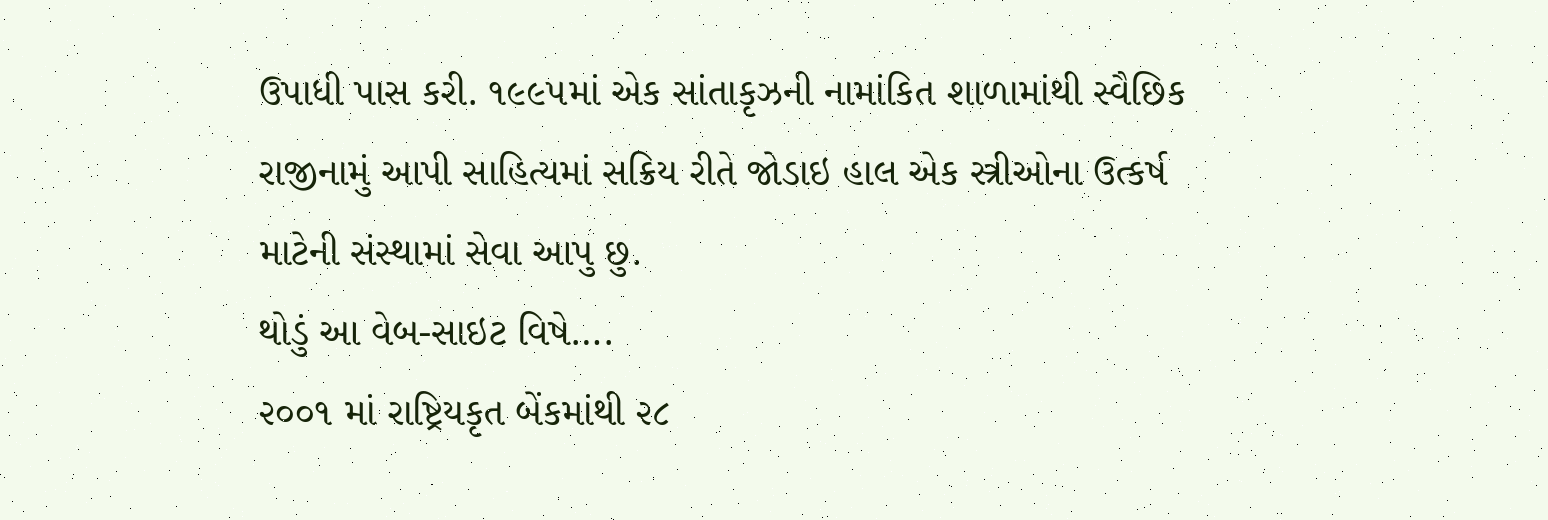ઉપાધી પાસ કરી. ૧૯૯૫માં એક સાંતાકૃઝની નામાંકિત શાળામાંથી સ્વૈછિક રાજીનામું આપી સાહિત્યમાં સક્રિય રીતે જોડાઇ હાલ એક સ્ત્રીઓના ઉત્કર્ષ માટેની સંસ્થામાં સેવા આપુ છુ.
થોડું આ વેબ-સાઇટ વિષે….
૨૦૦૧ માં રાષ્ટ્રિયકૃત બેંકમાંથી ૨૮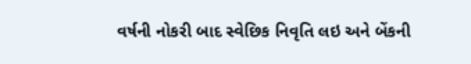વર્ષની નોકરી બાદ સ્વેછિક નિવૃતિ લઇ અને બેંકની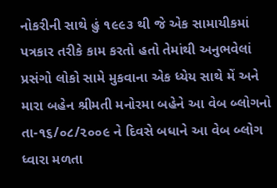નોકરીની સાથે હું ૧૯૯૩ થી જે એક સામાયીકમાં પત્રકાર તરીકે કામ કરતો હતો તેમાંથી અનુભવેલાં પ્રસંગો લોકો સામે મુકવાના એક ધ્યેય સાથે મેં અને મારા બહેન શ્રીમતી મનોરમા બહેને આ વેબ બ્લોગનો તા-૧૬/૦૮/૨૦૦૯ ને દિવસે બધાને આ વેબ બ્લોગ ધ્વારા મળતા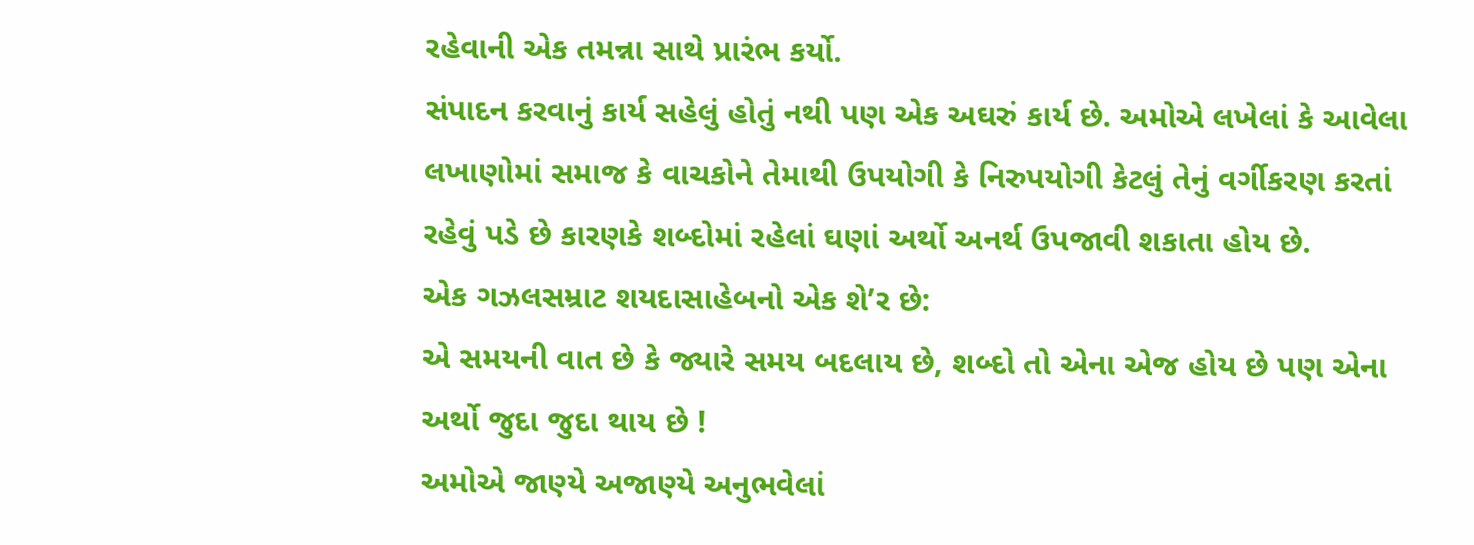રહેવાની એક તમન્ના સાથે પ્રારંભ કર્યો.
સંપાદન કરવાનું કાર્ય સહેલું હોતું નથી પણ એક અઘરું કાર્ય છે. અમોએ લખેલાં કે આવેલા લખાણોમાં સમાજ કે વાચકોને તેમાથી ઉપયોગી કે નિરુપયોગી કેટલું તેનું વર્ગીકરણ કરતાં રહેવું પડે છે કારણકે શબ્દોમાં રહેલાં ઘણાં અર્થો અનર્થ ઉપજાવી શકાતા હોય છે.
એક ગઝલસમ્રાટ શયદાસાહેબનો એક શે’ર છે:
એ સમયની વાત છે કે જ્યારે સમય બદલાય છે, શબ્દો તો એના એજ હોય છે પણ એના અર્થો જુદા જુદા થાય છે !
અમોએ જાણ્યે અજાણ્યે અનુભવેલાં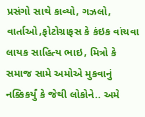પ્રસંગો સાથે કાવ્યો, ગઝલો, વાર્તાઓ,ફોટોગ્રાફસ કે કંઇક વાંચવા લાયક સાહિત્ય ભાઇ, મિત્રો કે સમાજ સામે અમોએ મુકવાનું નક્કિકર્યું કે જેથી લોકોને.. અમે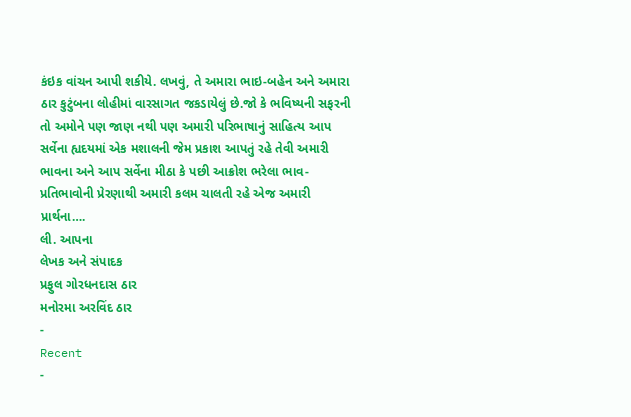કંઇક વાંચન આપી શકીયે. લખવું, તે અમારા ભાઇ-બહેન અને અમારા ઠાર કુટુંબના લોહીમાં વારસાગત જકડાયેલું છે.જો કે ભવિષ્યની સફરની તો અમોને પણ જાણ નથી પણ અમારી પરિભાષાનું સાહિત્ય આપ સર્વેના હ્યદયમાં એક મશાલની જેમ પ્રકાશ આપતું રહે તેવી અમારી ભાવના અને આપ સર્વેના મીઠા કે પછી આક્રોશ ભરેલા ભાવ-પ્રતિભાવોની પ્રેરણાથી અમારી કલમ ચાલતી રહે એજ અમારી પ્રાર્થના….
લી. આપના
લેખક અને સંપાદક
પ્રફુલ ગોરધનદાસ ઠાર
મનોરમા અરવિંદ ઠાર
-
Recent
-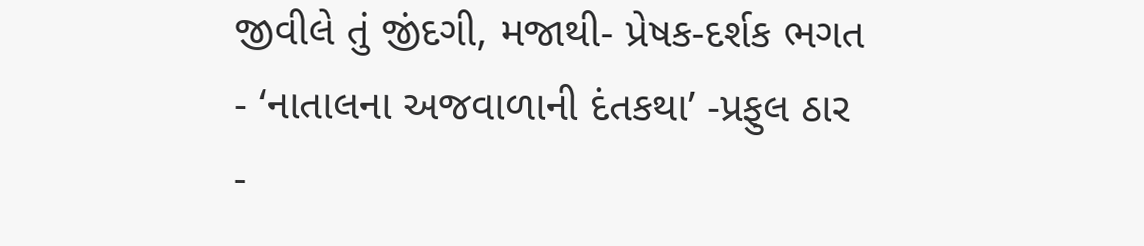જીવીલે તું જીંદગી, મજાથી- પ્રેષક-દર્શક ભગત
- ‘નાતાલના અજવાળાની દંતકથા’ -પ્રફુલ ઠાર
-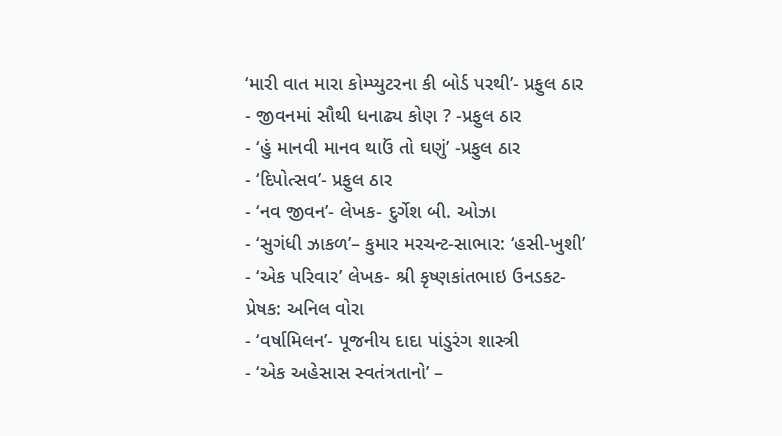‘મારી વાત મારા કોમ્પ્યુટરના કી બોર્ડ પરથી’- પ્રફુલ ઠાર
- જીવનમાં સૌથી ધનાઢ્ય કોણ ? -પ્રફુલ ઠાર
- ‘હું માનવી માનવ થાઉં તો ઘણું’ -પ્રફુલ ઠાર
- ‘દિપોત્સવ’- પ્રફુલ ઠાર
- ‘નવ જીવન’- લેખક- દુર્ગેશ બી. ઓઝા
- ‘સુગંધી ઝાકળ’– કુમાર મરચન્ટ-સાભાર: ‘હસી-ખુશી’
- ‘એક પરિવાર’ લેખક- શ્રી કૃષ્ણકાંતભાઇ ઉનડકટ- પ્રેષક: અનિલ વોરા
- ‘વર્ષામિલન’- પૂજનીય દાદા પાંડુરંગ શાસ્ત્રી
- ‘એક અહેસાસ સ્વતંત્રતાનો’ –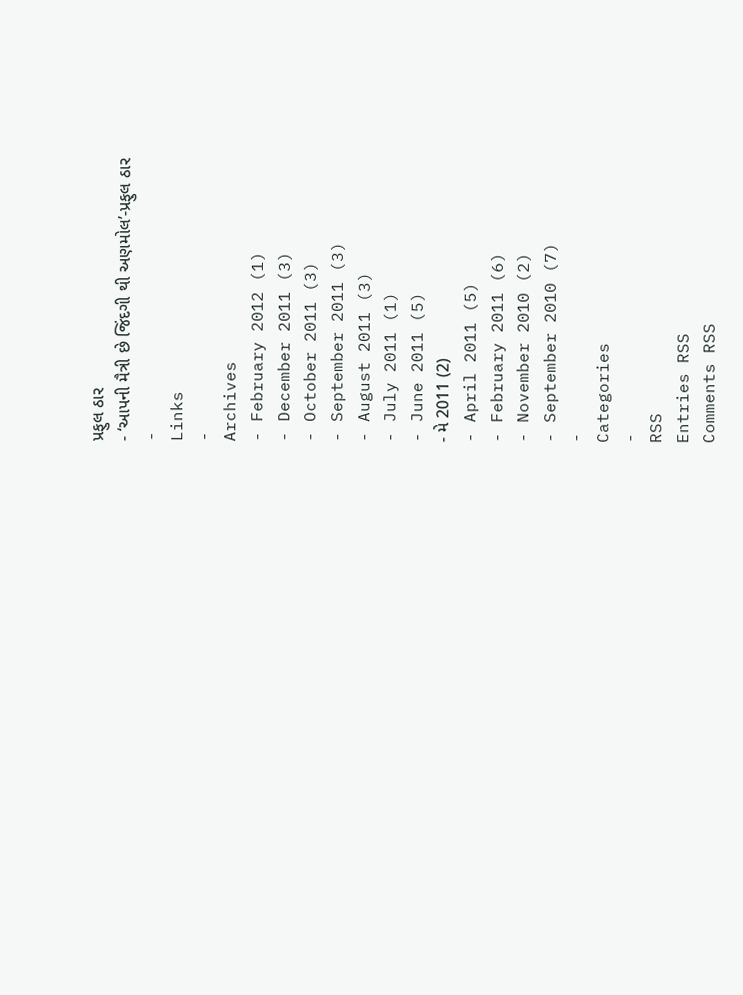પ્રફુલ ઠાર
- ‘આપની મૈત્રી છે જિંદગી થી અણમોલ’-પ્રફુલ ઠાર
-
Links
-
Archives
- February 2012 (1)
- December 2011 (3)
- October 2011 (3)
- September 2011 (3)
- August 2011 (3)
- July 2011 (1)
- June 2011 (5)
- મે 2011 (2)
- April 2011 (5)
- February 2011 (6)
- November 2010 (2)
- September 2010 (7)
-
Categories
-
RSS
Entries RSS
Comments RSS